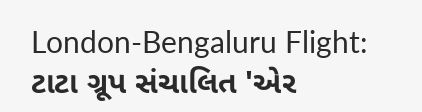London-Bengaluru Flight: ટાટા ગ્રૂપ સંચાલિત 'એર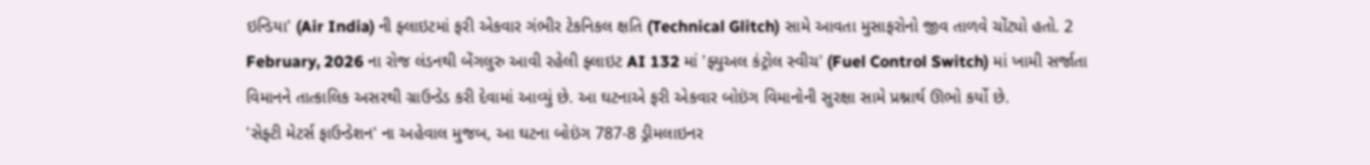ઇન્ડિયા' (Air India) ની ફ્લાઇટમાં ફરી એકવાર ગંભીર ટેકનિકલ ક્ષતિ (Technical Glitch) સામે આવતા મુસાફરોનો જીવ તાળવે ચોંટ્યો હતો. 2 February, 2026 ના રોજ લંડનથી બેંગલુરુ આવી રહેલી ફ્લાઇટ AI 132 માં 'ફ્યુઅલ કંટ્રોલ સ્વીચ' (Fuel Control Switch) માં ખામી સર્જાતા વિમાનને તાત્કાલિક અસરથી ગ્રાઉન્ડેડ કરી દેવામાં આવ્યું છે. આ ઘટનાએ ફરી એકવાર બોઇંગ વિમાનોની સુરક્ષા સામે પ્રશ્નાર્થ ઊભો કર્યો છે.
'સેફ્ટી મેટર્સ ફાઉન્ડેશન' ના અહેવાલ મુજબ, આ ઘટના બોઇંગ 787-8 ડ્રીમલાઇનર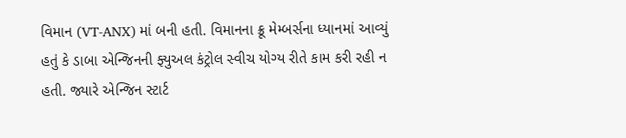વિમાન (VT-ANX) માં બની હતી. વિમાનના ક્રૂ મેમ્બર્સના ધ્યાનમાં આવ્યું હતું કે ડાબા એન્જિનની ફ્યુઅલ કંટ્રોલ સ્વીચ યોગ્ય રીતે કામ કરી રહી ન હતી. જ્યારે એન્જિન સ્ટાર્ટ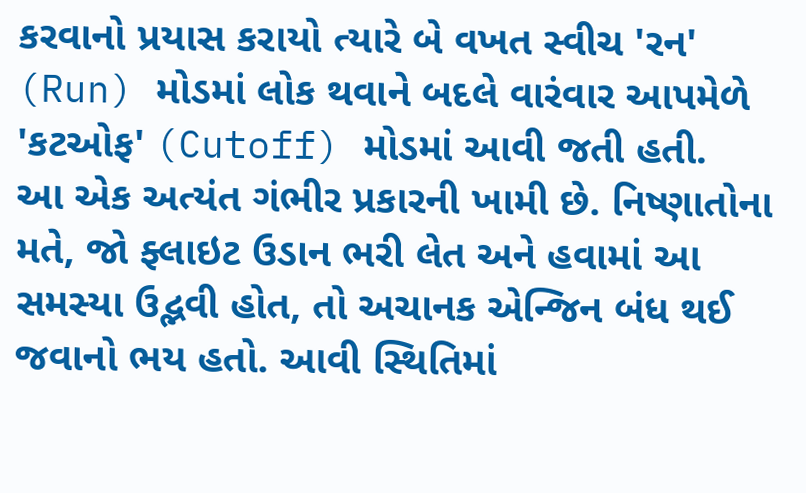કરવાનો પ્રયાસ કરાયો ત્યારે બે વખત સ્વીચ 'રન' (Run) મોડમાં લોક થવાને બદલે વારંવાર આપમેળે 'કટઓફ' (Cutoff) મોડમાં આવી જતી હતી.
આ એક અત્યંત ગંભીર પ્રકારની ખામી છે. નિષ્ણાતોના મતે, જો ફ્લાઇટ ઉડાન ભરી લેત અને હવામાં આ સમસ્યા ઉદ્ભવી હોત, તો અચાનક એન્જિન બંધ થઈ જવાનો ભય હતો. આવી સ્થિતિમાં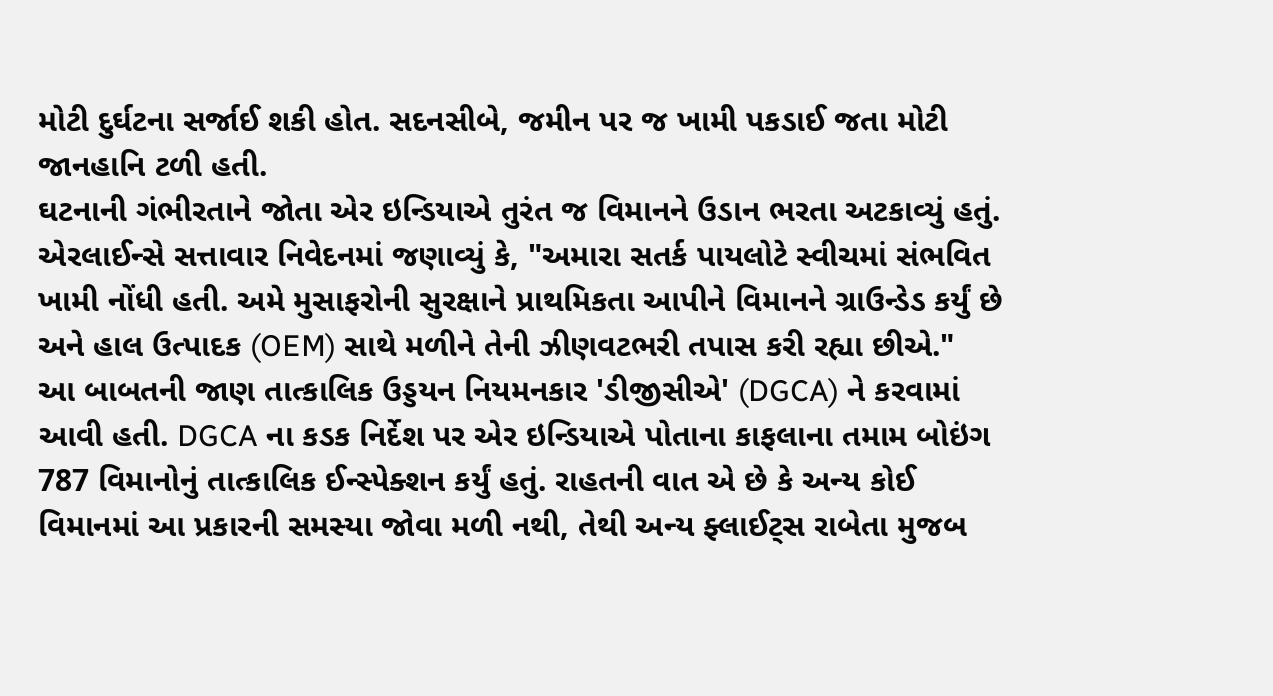મોટી દુર્ઘટના સર્જાઈ શકી હોત. સદનસીબે, જમીન પર જ ખામી પકડાઈ જતા મોટી જાનહાનિ ટળી હતી.
ઘટનાની ગંભીરતાને જોતા એર ઇન્ડિયાએ તુરંત જ વિમાનને ઉડાન ભરતા અટકાવ્યું હતું. એરલાઈન્સે સત્તાવાર નિવેદનમાં જણાવ્યું કે, "અમારા સતર્ક પાયલોટે સ્વીચમાં સંભવિત ખામી નોંધી હતી. અમે મુસાફરોની સુરક્ષાને પ્રાથમિકતા આપીને વિમાનને ગ્રાઉન્ડેડ કર્યું છે અને હાલ ઉત્પાદક (OEM) સાથે મળીને તેની ઝીણવટભરી તપાસ કરી રહ્યા છીએ."
આ બાબતની જાણ તાત્કાલિક ઉડ્ડયન નિયમનકાર 'ડીજીસીએ' (DGCA) ને કરવામાં આવી હતી. DGCA ના કડક નિર્દેશ પર એર ઇન્ડિયાએ પોતાના કાફલાના તમામ બોઇંગ 787 વિમાનોનું તાત્કાલિક ઈન્સ્પેક્શન કર્યું હતું. રાહતની વાત એ છે કે અન્ય કોઈ વિમાનમાં આ પ્રકારની સમસ્યા જોવા મળી નથી, તેથી અન્ય ફ્લાઈટ્સ રાબેતા મુજબ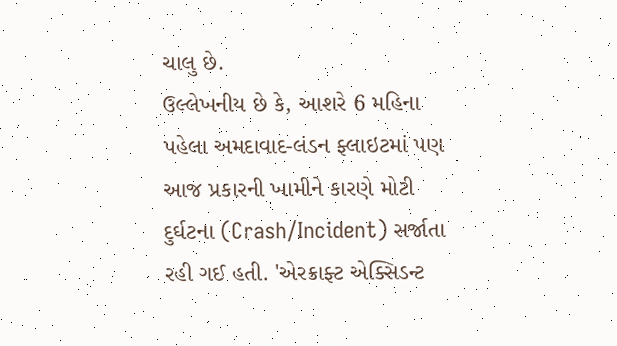ચાલુ છે.
ઉલ્લેખનીય છે કે, આશરે 6 મહિના પહેલા અમદાવાદ-લંડન ફ્લાઇટમાં પણ આજ પ્રકારની ખામીને કારણે મોટી દુર્ઘટના (Crash/Incident) સર્જાતા રહી ગઈ હતી. 'એરક્રાફ્ટ એક્સિડન્ટ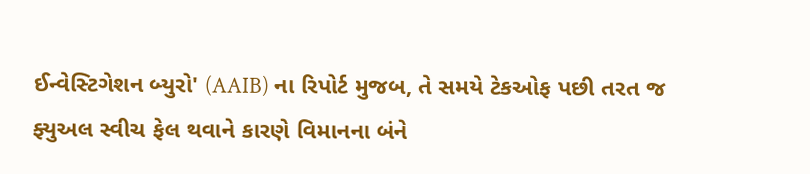ઈન્વેસ્ટિગેશન બ્યુરો' (AAIB) ના રિપોર્ટ મુજબ, તે સમયે ટેકઓફ પછી તરત જ ફ્યુઅલ સ્વીચ ફેલ થવાને કારણે વિમાનના બંને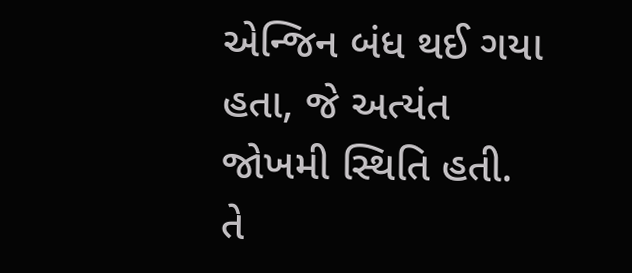એન્જિન બંધ થઈ ગયા હતા, જે અત્યંત જોખમી સ્થિતિ હતી.
તે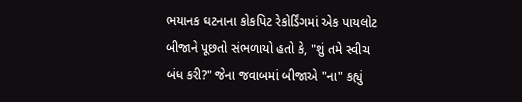ભયાનક ઘટનાના કોકપિટ રેકોર્ડિંગમાં એક પાયલોટ બીજાને પૂછતો સંભળાયો હતો કે, "શું તમે સ્વીચ બંધ કરી?" જેના જવાબમાં બીજાએ "ના" કહ્યું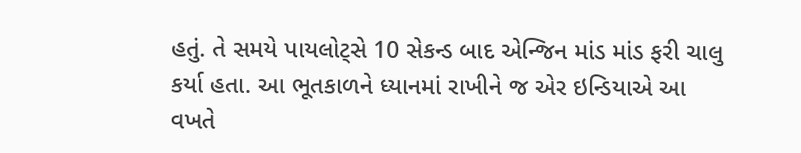હતું. તે સમયે પાયલોટ્સે 10 સેકન્ડ બાદ એન્જિન માંડ માંડ ફરી ચાલુ કર્યા હતા. આ ભૂતકાળને ધ્યાનમાં રાખીને જ એર ઇન્ડિયાએ આ વખતે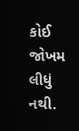કોઈ જોખમ લીધું નથી.